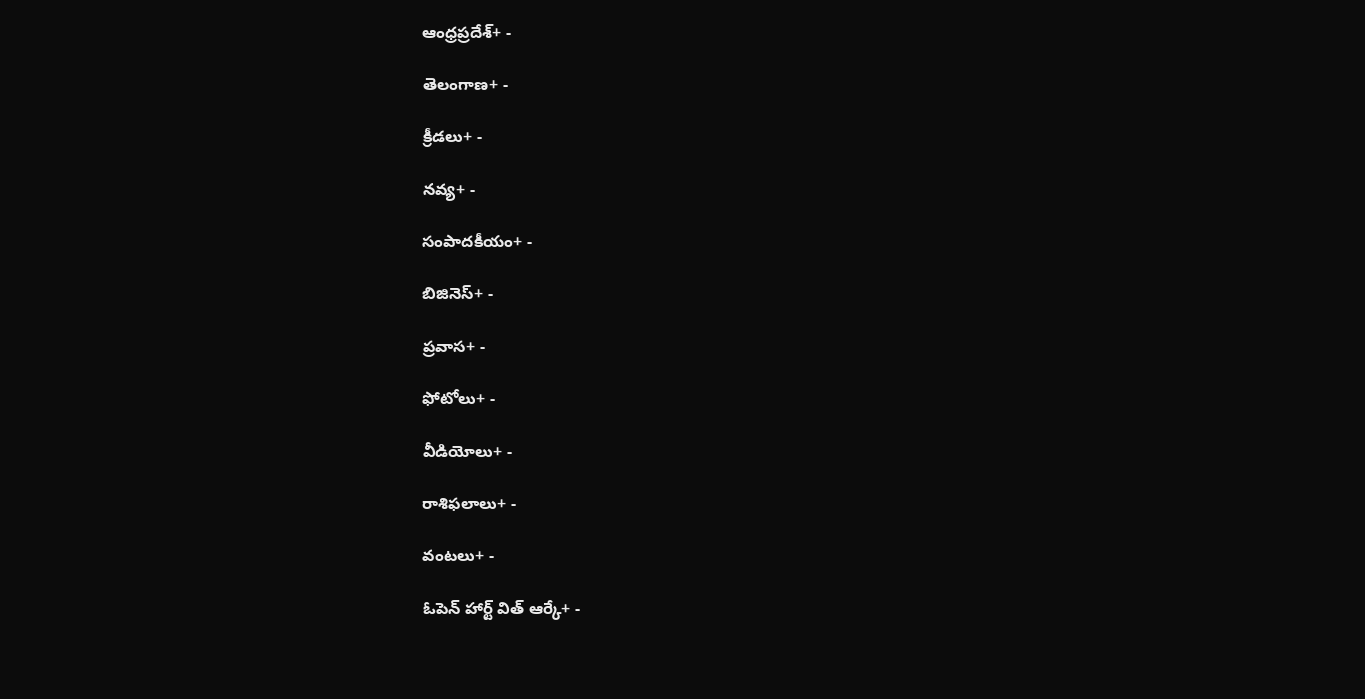ఆంధ్రప్రదేశ్+ -

తెలంగాణ+ -

క్రీడలు+ -

నవ్య+ -

సంపాదకీయం+ -

బిజినెస్+ -

ప్రవాస+ -

ఫోటోలు+ -

వీడియోలు+ -

రాశిఫలాలు+ -

వంటలు+ -

ఓపెన్ హార్ట్ విత్ ఆర్కే+ -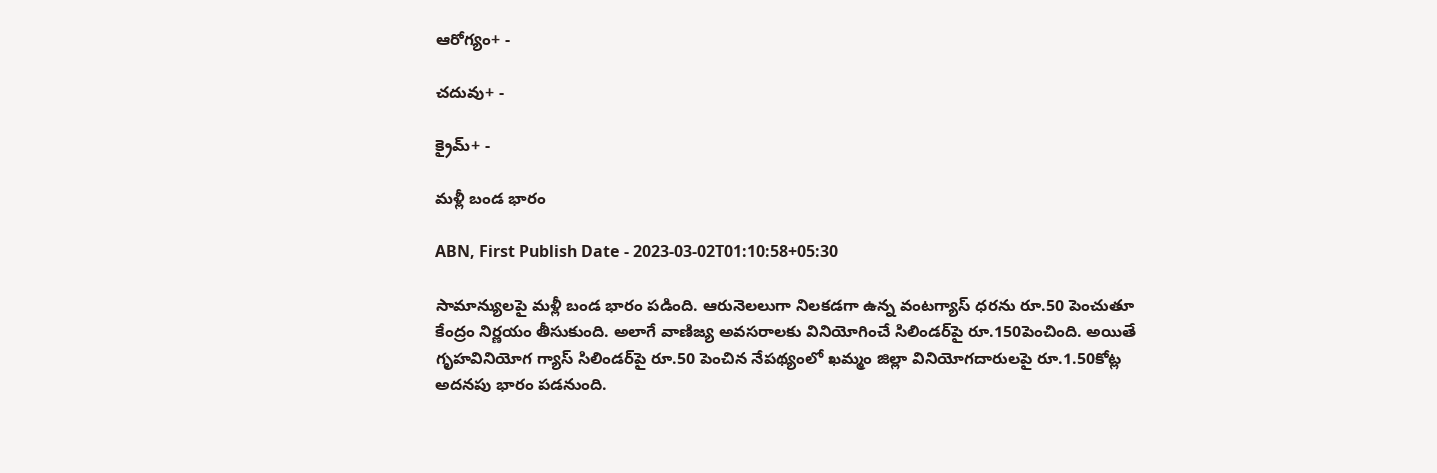ఆరోగ్యం+ -

చదువు+ -

క్రైమ్+ -

మళ్లీ బండ భారం

ABN, First Publish Date - 2023-03-02T01:10:58+05:30

సామాన్యులపై మళ్లీ బండ భారం పడింది. ఆరునెలలుగా నిలకడగా ఉన్న వంటగ్యాస్‌ ధరను రూ.50 పెంచుతూ కేంద్రం నిర్ణయం తీసుకుంది. అలాగే వాణిజ్య అవసరాలకు వినియోగించే సిలిండర్‌పై రూ.150పెంచింది. అయితే గృహవినియోగ గ్యాస్‌ సిలిండర్‌పై రూ.50 పెంచిన నేపథ్యంలో ఖమ్మం జిల్లా వినియోగదారులపై రూ.1.50కోట్ల అదనపు భారం పడనుంది.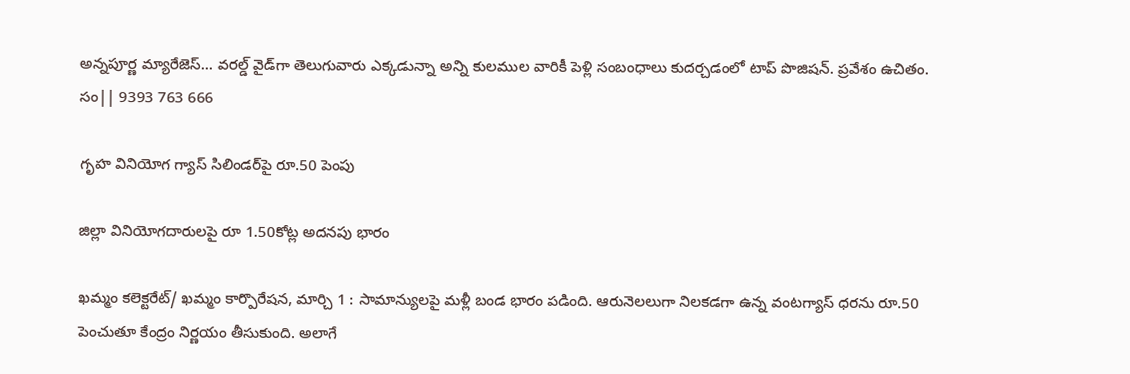అన్నపూర్ణ మ్యారేజెస్... వరల్డ్ వైడ్‌గా తెలుగువారు ఎక్కడున్నా అన్ని కులముల వారికీ పెళ్లి సంబంధాలు కుదర్చడంలో టాప్ పొజిషన్. ప్రవేశం ఉచితం. సం|| 9393 763 666

గృహ వినియోగ గ్యాస్‌ సిలిండర్‌పై రూ.50 పెంపు

జిల్లా వినియోగదారులపై రూ 1.50కోట్ల అదనపు భారం

ఖమ్మం కలెక్టరేట్‌/ ఖమ్మం కార్పొరేషన, మార్చి 1 : సామాన్యులపై మళ్లీ బండ భారం పడింది. ఆరునెలలుగా నిలకడగా ఉన్న వంటగ్యాస్‌ ధరను రూ.50 పెంచుతూ కేంద్రం నిర్ణయం తీసుకుంది. అలాగే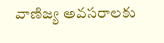వాణిజ్య అవసరాలకు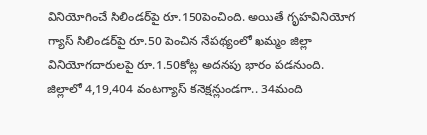వినియోగించే సిలిండర్‌పై రూ.150పెంచింది. అయితే గృహవినియోగ గ్యాస్‌ సిలిండర్‌పై రూ.50 పెంచిన నేపథ్యంలో ఖమ్మం జిల్లా వినియోగదారులపై రూ.1.50కోట్ల అదనపు భారం పడనుంది. జిల్లాలో 4,19,404 వంటగ్యాస్‌ కనెక్షన్లుండగా.. 34మంది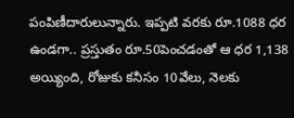పంపిణీదారులున్నారు. ఇప్పటి వరకు రూ.1088 ధర ఉండగా.. ప్రస్తుతం రూ.50పెంచడంతో ఆ ధర 1,138 అయ్యింది, రోజుకు కనీసం 10వేలు, నెలకు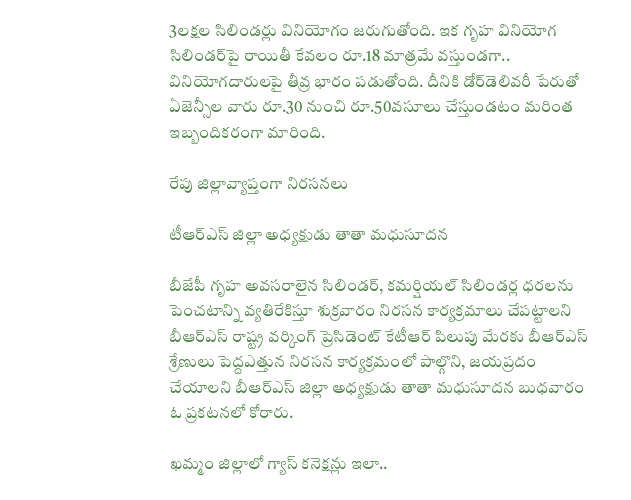3లక్షల సిలిండర్లు వినియోగం జరుగుతోంది. ఇక గృహ వినియోగ సిలిండర్‌పై రాయితీ కేవలం రూ.18 మాత్రమే వస్తుండగా.. వినియోగదారులపై తీవ్ర భారం పడుతోంది. దీనికి డోర్‌డెలివరీ పేరుతో ఏజెన్సీల వారు రూ.30 నుంచి రూ.50వసూలు చేస్తుండటం మరింత ఇబ్బందికరంగా మారింది.

రేపు జిల్లావ్యాప్తంగా నిరసనలు

టీఆర్‌ఎస్‌ జిల్లా అధ్యక్షుడు తాతా మధుసూదన

బీజేపీ గృహ అవసరాలైన సిలిండర్‌, కమర్షియల్‌ సిలిండర్ల ధరలను పెంచటాన్ని వ్యతిరేకిస్తూ శుక్రవారం నిరసన కార్యక్రమాలు చేపట్టాలని బీఆర్‌ఎస్‌ రాష్ట్ర వర్కింగ్‌ ప్రెసిడెంట్‌ కేటీఆర్‌ పిలుపు మేరకు బీఆర్‌ఎస్‌ శ్రేణులు పెద్దఎత్తున నిరసన కార్యక్రమంలో పాల్గొని, జయప్రదం చేయాలని బీఆర్‌ఎస్‌ జిల్లా అధ్యక్షుడు తాతా మధుసూదన బుధవారం ఓ ప్రకటనలో కోరారు.

ఖమ్మం జిల్లాలో గ్యాస్‌ కనెక్షన్లు ఇలా..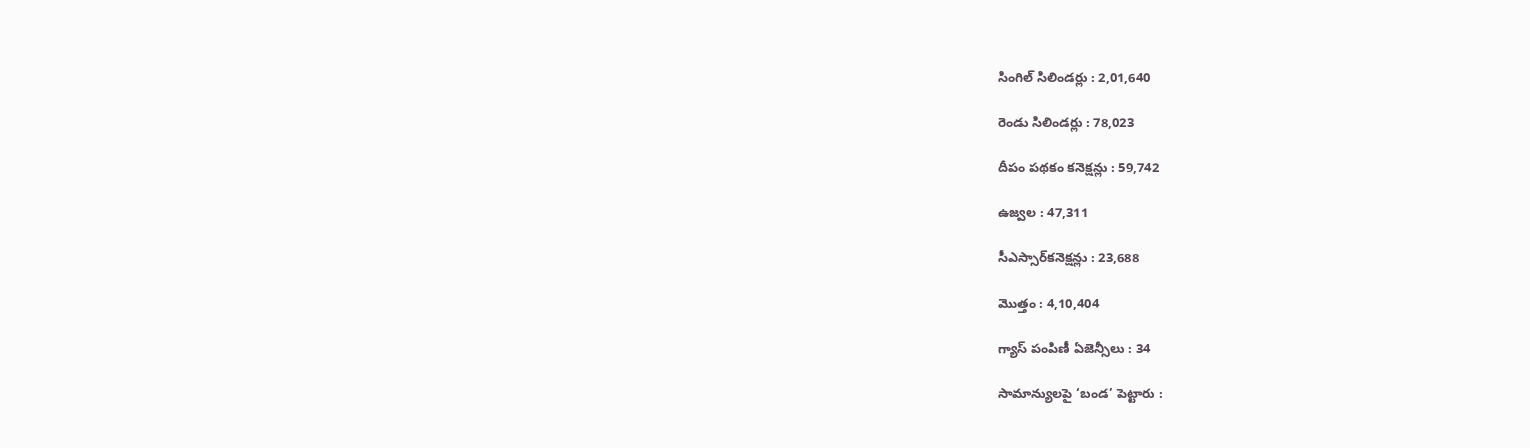సింగిల్‌ సిలిండర్లు : 2,01,640

రెండు సిలిండర్లు : 78,023

దీపం పథకం కనెక్షన్లు : 59,742

ఉజ్వల : 47,311

సీఎస్సార్‌కనెక్షన్లు : 23,688

మొత్తం : 4,10,404

గ్యాస్‌ పంపిణీ ఏజెన్సీలు : 34

సామాన్యులపై ‘బండ’ పెట్టారు :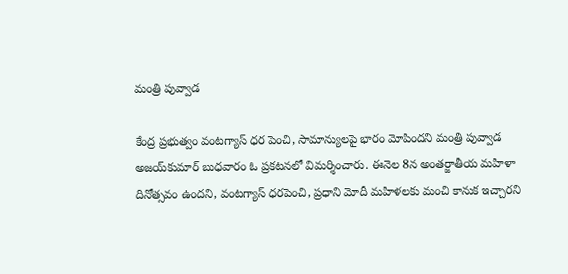మంత్రి పువ్వాడ

కేంద్ర ప్రభుత్వం వంటగ్యాస్‌ ధర పెంచి, సామాన్యులపై భారం మోపిందని మంత్రి పువ్వాడ అజయ్‌కుమార్‌ బుధవారం ఓ ప్రకటనలో విమర్శించారు. ఈనెల 8న అంతర్జాతీయ మహిళా దినోత్సవం ఉందని, వంటగ్యాస్‌ ధరపెంచి, ప్రధాని మోదీ మహిళలకు మంచి కానుక ఇచ్చారని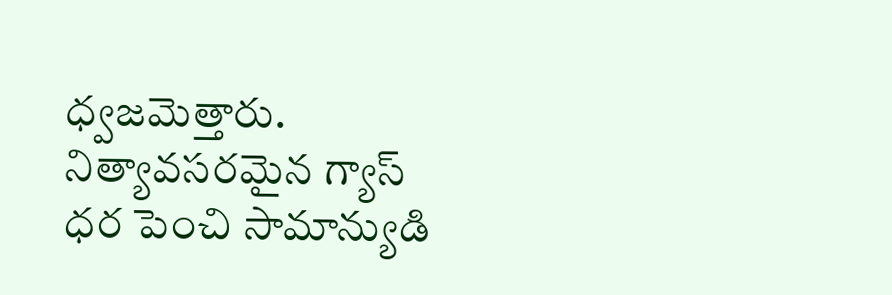ధ్వజమెత్తారు. నిత్యావసరమైన గ్యాస్‌ ధర పెంచి సామాన్యుడి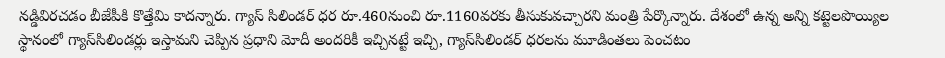నడ్డివిరచడం బీజేపీకి కొత్తేమి కాదన్నారు. గ్యాస్‌ సిలిండర్‌ ధర రూ.460నుంచి రూ.1160వరకు తీసుకువచ్చారని మంత్రి పేర్కొన్నారు. దేశంలో ఉన్న అన్ని కట్టెలపొయ్యిల స్థానంలో గ్యాస్‌సిలిండర్లు ఇస్తామని చెప్పిన ప్రధాని మోదీ అందరికీ ఇచ్చినట్టే ఇచ్చి, గ్యాస్‌సిలిండర్‌ ధరలను మూడింతలు పెంచటం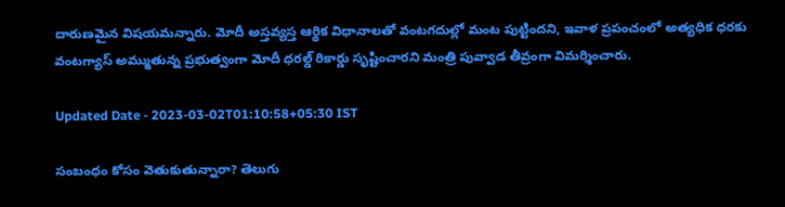దారుణమైన విషయమన్నారు. మోదీ అస్తవ్యస్త ఆర్థిక విధానాలతో వంటగదుల్లో మంట పుట్టిందని, ఇవాళ ప్రపంచంలో అత్యధిక ధరకు వంటగ్యాస్‌ అమ్ముతున్న ప్రభుత్వంగా మోదీ ధరల్డ్‌ రికార్డు సృష్టించారని మంత్రి పువ్వాడ తీవ్రంగా విమర్శించారు.

Updated Date - 2023-03-02T01:10:58+05:30 IST

సంబంధం కోసం వెతుకుతున్నారా? తెలుగు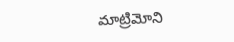మాట్రిమోని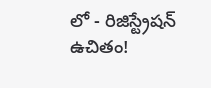లో - రిజిస్ట్రేషన్ ఉచితం!